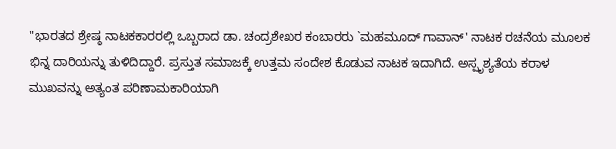"ಭಾರತದ ಶ್ರೇಷ್ಠ ನಾಟಕಕಾರರಲ್ಲಿ ಒಬ್ಬರಾದ ಡಾ. ಚಂದ್ರಶೇಖರ ಕಂಬಾರರು `ಮಹಮೂದ್ ಗಾವಾನ್' ನಾಟಕ ರಚನೆಯ ಮೂಲಕ ಭಿನ್ನ ದಾರಿಯನ್ನು ತುಳಿದಿದ್ದಾರೆ. ಪ್ರಸ್ತುತ ಸಮಾಜಕ್ಕೆ ಉತ್ತಮ ಸಂದೇಶ ಕೊಡುವ ನಾಟಕ ಇದಾಗಿದೆ. ಅಸ್ಪೃಶ್ಯತೆಯ ಕರಾಳ ಮುಖವನ್ನು ಅತ್ಯಂತ ಪರಿಣಾಮಕಾರಿಯಾಗಿ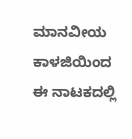ಮಾನವೀಯ ಕಾಳಜಿಯಿಂದ ಈ ನಾಟಕದಲ್ಲಿ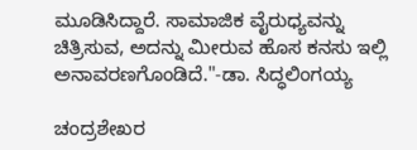ಮೂಡಿಸಿದ್ದಾರೆ. ಸಾಮಾಜಿಕ ವೈರುಧ್ಯವನ್ನು ಚಿತ್ರಿಸುವ, ಅದನ್ನು ಮೀರುವ ಹೊಸ ಕನಸು ಇಲ್ಲಿ ಅನಾವರಣಗೊಂಡಿದೆ."-ಡಾ. ಸಿದ್ಧಲಿಂಗಯ್ಯ

ಚಂದ್ರಶೇಖರ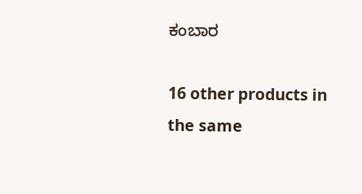ಕಂಬಾರ

16 other products in the same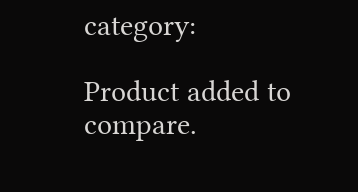category:

Product added to compare.